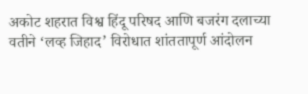अकोट शहरात विश्व हिंदू परिषद आणि बजरंग दलाच्या वतीने ‘लव्ह जिहाद’ विरोधात शांततापूर्ण आंदोलन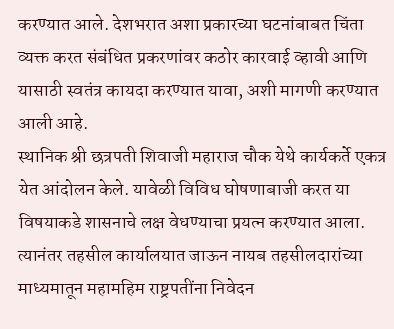करण्यात आले. देशभरात अशा प्रकारच्या घटनांबाबत चिंता व्यक्त करत संबंधित प्रकरणांवर कठोर कारवाई व्हावी आणि यासाठी स्वतंत्र कायदा करण्यात यावा, अशी मागणी करण्यात आली आहे.
स्थानिक श्री छत्रपती शिवाजी महाराज चौक येथे कार्यकर्ते एकत्र येत आंदोलन केले. यावेळी विविध घोषणाबाजी करत या विषयाकडे शासनाचे लक्ष वेधण्याचा प्रयत्न करण्यात आला. त्यानंतर तहसील कार्यालयात जाऊन नायब तहसीलदारांच्या माध्यमातून महामहिम राष्ट्रपतींना निवेदन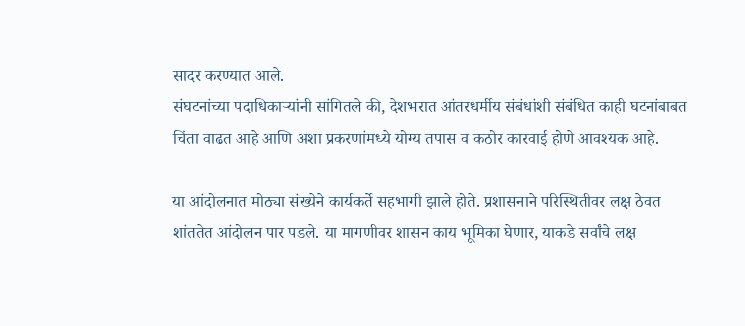सादर करण्यात आले.
संघटनांच्या पदाधिकाऱ्यांनी सांगितले की, देशभरात आंतरधर्मीय संबंधांशी संबंधित काही घटनांबाबत चिंता वाढत आहे आणि अशा प्रकरणांमध्ये योग्य तपास व कठोर कारवाई होणे आवश्यक आहे.

या आंदोलनात मोठ्या संख्येने कार्यकर्ते सहभागी झाले होते. प्रशासनाने परिस्थितीवर लक्ष ठेवत शांततेत आंदोलन पार पडले. या मागणीवर शासन काय भूमिका घेणार, याकडे सर्वांचे लक्ष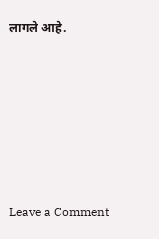लागले आहे.







Leave a Comment